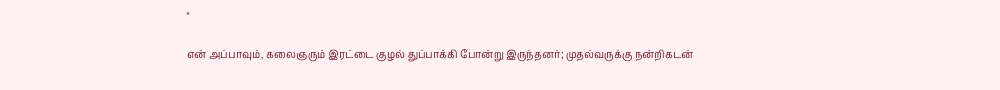×

என் அப்பாவும், கலைஞரும் இரட்டை குழல் துப்பாக்கி போன்று இருந்தனர்; முதல்வருக்கு நன்றிகடன்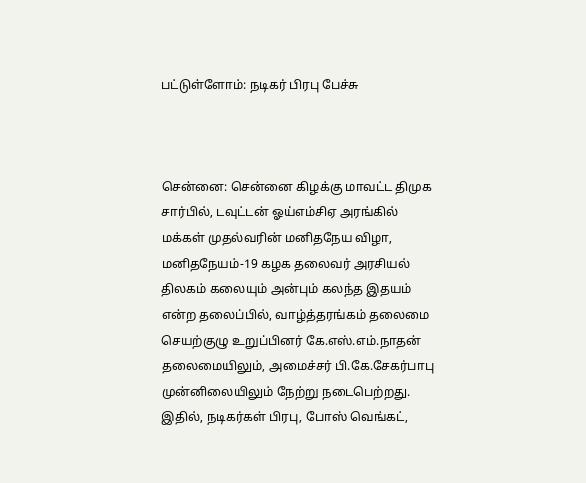பட்டுள்ளோம்: நடிகர் பிரபு பேச்சு



சென்னை: சென்னை கிழக்கு மாவட்ட திமுக சார்பில், டவுட்டன் ஓய்எம்சிஏ அரங்கில் மக்கள் முதல்வரின் மனிதநேய விழா, மனிதநேயம்-19 கழக தலைவர் அரசியல் திலகம் கலையும் அன்பும் கலந்த இதயம் என்ற தலைப்பில், வாழ்த்தரங்கம் தலைமை செயற்குழு உறுப்பினர் கே.எஸ்.எம்.நாதன் தலைமையிலும், அமைச்சர் பி.கே.சேகர்பாபு முன்னிலையிலும் நேற்று நடைபெற்றது. இதில், நடிகர்கள் பிரபு, போஸ் வெங்கட்,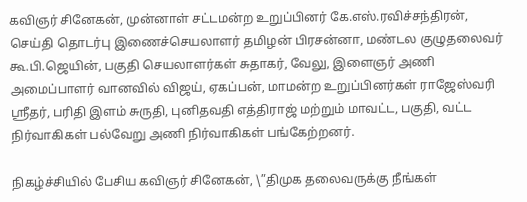கவிஞர் சினேகன், முன்னாள் சட்டமன்ற உறுப்பினர் கே.எஸ்.ரவிச்சந்திரன், செய்தி தொடர்பு இணைச்செயலாளர் தமிழன் பிரசன்னா, மண்டல குழுதலைவர் கூ.பி.ஜெயின், பகுதி செயலாளர்கள் சுதாகர், வேலு, இளைஞர் அணி அமைப்பாளர் வானவில் விஜய், ஏகப்பன், மாமன்ற உறுப்பினர்கள் ராஜேஸ்வரி ஸ்ரீதர், பரிதி இளம் சுருதி, புனிதவதி எத்திராஜ் மற்றும் மாவட்ட, பகுதி, வட்ட நிர்வாகிகள் பல்வேறு அணி நிர்வாகிகள் பங்கேற்றனர்.

நிகழ்ச்சியில் பேசிய கவிஞர் சினேகன், \”திமுக தலைவருக்கு நீங்கள்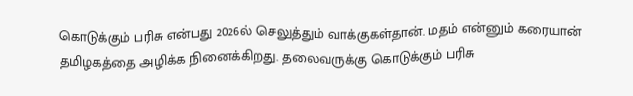கொடுக்கும் பரிசு என்பது 2026ல் செலுத்தும் வாக்குகள்தான். மதம் என்னும் கரையான் தமிழகத்தை அழிக்க நினைக்கிறது. தலைவருக்கு கொடுக்கும் பரிசு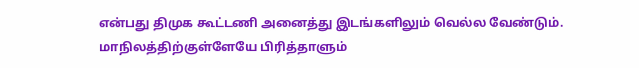என்பது திமுக கூட்டணி அனைத்து இடங்களிலும் வெல்ல வேண்டும். மாநிலத்திற்குள்ளேயே பிரித்தாளும்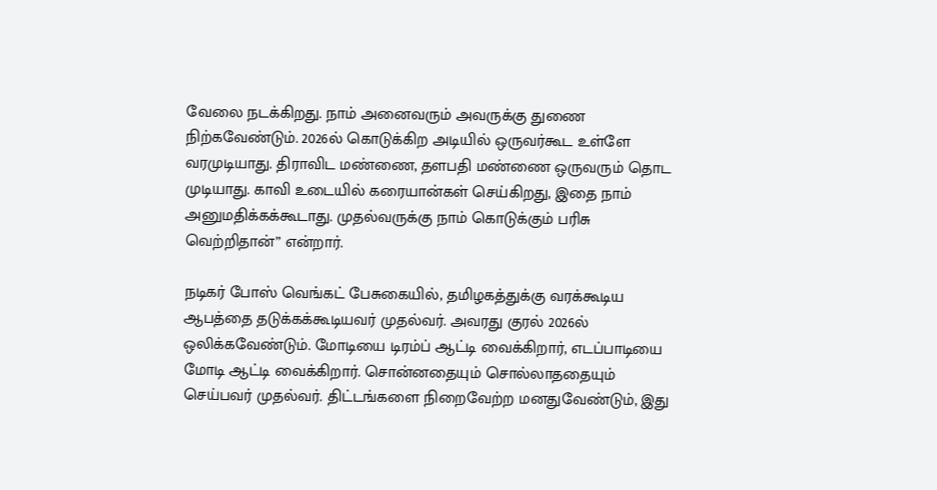வேலை நடக்கிறது. நாம் அனைவரும் அவருக்கு துணை நிற்கவேண்டும். 2026ல் கொடுக்கிற அடியில் ஒருவர்கூட உள்ளே வரமுடியாது. திராவிட மண்ணை, தளபதி மண்ணை ஒருவரும் தொட முடியாது. காவி உடையில் கரையான்கள் செய்கிறது, இதை நாம் அனுமதிக்கக்கூடாது. முதல்வருக்கு நாம் கொடுக்கும் பரிசு வெற்றிதான்” என்றார்.

நடிகர் போஸ் வெங்கட் பேசுகையில், தமிழகத்துக்கு வரக்கூடிய ஆபத்தை தடுக்கக்கூடியவர் முதல்வர். அவரது குரல் 2026ல் ஒலிக்கவேண்டும். மோடியை டிரம்ப் ஆட்டி வைக்கிறார், எடப்பாடியை மோடி ஆட்டி வைக்கிறார். சொன்னதையும் சொல்லாததையும் செய்பவர் முதல்வர். திட்டங்களை நிறைவேற்ற மனதுவேண்டும், இது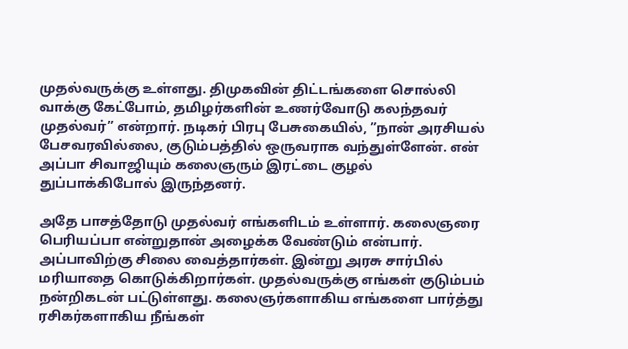முதல்வருக்கு உள்ளது. திமுகவின் திட்டங்களை சொல்லி வாக்கு கேட்போம், தமிழர்களின் உணர்வோடு கலந்தவர் முதல்வர்” என்றார். நடிகர் பிரபு பேசுகையில், ”நான் அரசியல் பேசவரவில்லை, குடும்பத்தில் ஒருவராக வந்துள்ளேன். என் அப்பா சிவாஜியும் கலைஞரும் இரட்டை குழல் துப்பாக்கிபோல் இருந்தனர்.

அதே பாசத்தோடு முதல்வர் எங்களிடம் உள்ளார். கலைஞரை பெரியப்பா என்றுதான் அழைக்க வேண்டும் என்பார். அப்பாவிற்கு சிலை வைத்தார்கள். இன்று அரசு சார்பில் மரியாதை கொடுக்கிறார்கள். முதல்வருக்கு எங்கள் குடும்பம் நன்றிகடன் பட்டுள்ளது. கலைஞர்களாகிய எங்களை பார்த்து ரசிகர்களாகிய நீங்கள்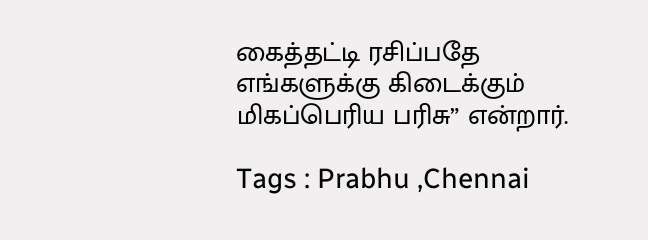கைத்தட்டி ரசிப்பதே எங்களுக்கு கிடைக்கும் மிகப்பெரிய பரிசு” என்றார்.

Tags : Prabhu ,Chennai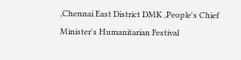,Chennai East District DMK ,People's Chief Minister's Humanitarian Festival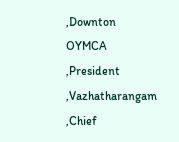,Downton OYMCA ,President ,Vazhatharangam ,Chief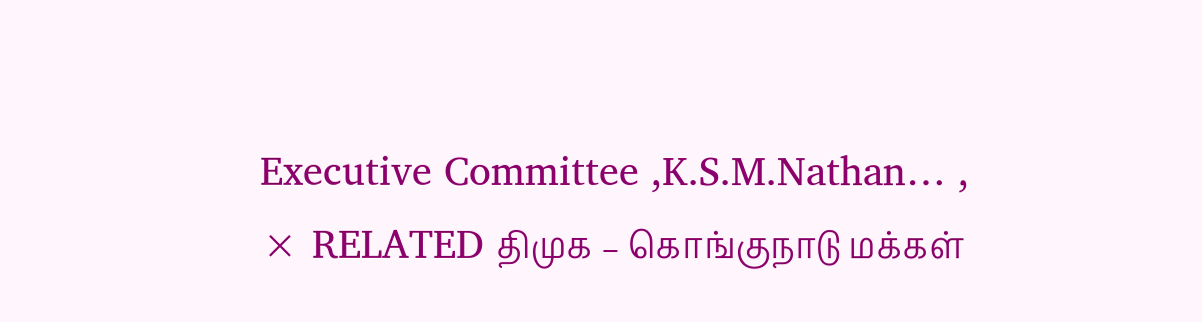Executive Committee ,K.S.M.Nathan… ,
× RELATED திமுக – கொங்குநாடு மக்கள்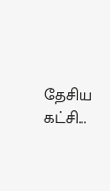தேசிய கட்சி...